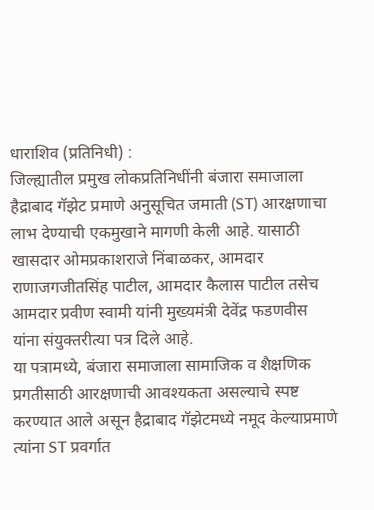धाराशिव (प्रतिनिधी) :
जिल्ह्यातील प्रमुख लोकप्रतिनिधींनी बंजारा समाजाला हैद्राबाद गॅझेट प्रमाणे अनुसूचित जमाती (ST) आरक्षणाचा लाभ देण्याची एकमुखाने मागणी केली आहे. यासाठी खासदार ओमप्रकाशराजे निंबाळकर, आमदार राणाजगजीतसिंह पाटील, आमदार कैलास पाटील तसेच आमदार प्रवीण स्वामी यांनी मुख्यमंत्री देवेंद्र फडणवीस यांना संयुक्तरीत्या पत्र दिले आहे.
या पत्रामध्ये, बंजारा समाजाला सामाजिक व शैक्षणिक प्रगतीसाठी आरक्षणाची आवश्यकता असल्याचे स्पष्ट करण्यात आले असून हैद्राबाद गॅझेटमध्ये नमूद केल्याप्रमाणे त्यांना ST प्रवर्गात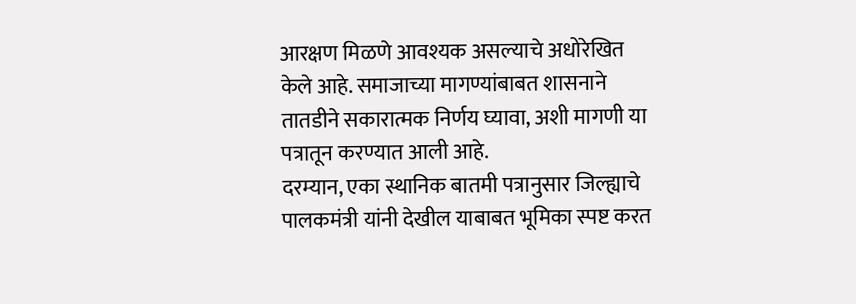आरक्षण मिळणे आवश्यक असल्याचे अधोरेखित केले आहे. समाजाच्या मागण्यांबाबत शासनाने तातडीने सकारात्मक निर्णय घ्यावा, अशी मागणी या पत्रातून करण्यात आली आहे.
दरम्यान, एका स्थानिक बातमी पत्रानुसार जिल्ह्याचे पालकमंत्री यांनी देखील याबाबत भूमिका स्पष्ट करत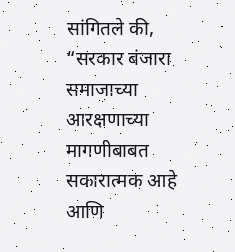सांगितले की, “सरकार बंजारा समाजाच्या आरक्षणाच्या मागणीबाबत सकारात्मक आहे आणि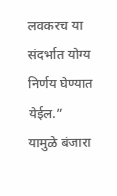लवकरच या संदर्भात योग्य निर्णय घेण्यात येईल.”
यामुळे बंजारा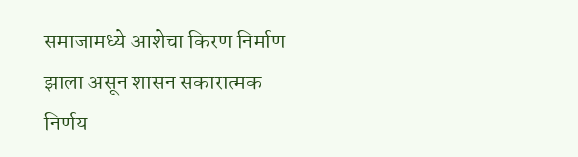समाजामध्ये आशेचा किरण निर्माण झाला असून शासन सकारात्मक निर्णय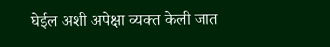घेईल अशी अपेक्षा व्यक्त केली जात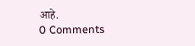आहे.
0 Comments